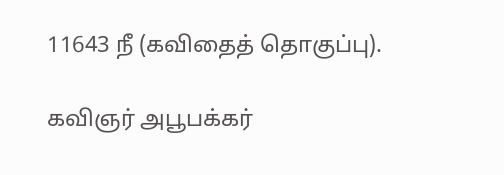11643 நீ (கவிதைத் தொகுப்பு).

கவிஞர் அபூபக்கர்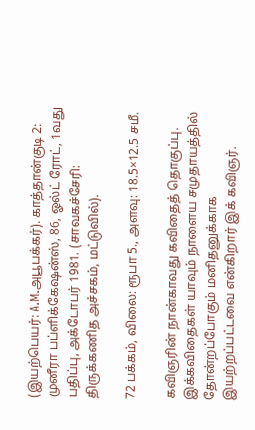(இயற்பெயர்: A.M.அபூபக்கர்). காத்தான்குடி 2: முனீரா பப்ளிக்கேஷன்ஸ், 86, ஓல்ட் ரோட், 1வது பதிப்பு, அக்டோபர் 1981. (சாவகச்சேரி: திருக்கணித அச்சகம், மட்டுவில்).

72 பக்கம், விலை: ரூபா 5., அளவு: 18.5×12.5 சமீ.

கவிஞரின் நான்காவது கவிதைத் தொகுப்பு. இக்கவிதைகள் யாவும் நாளைய சமுதாயத்தில் தோன்றப்போகும் மனிதனுக்காக இயற்றப்பட்டவை என்கிறார் இக் கவிஞர்.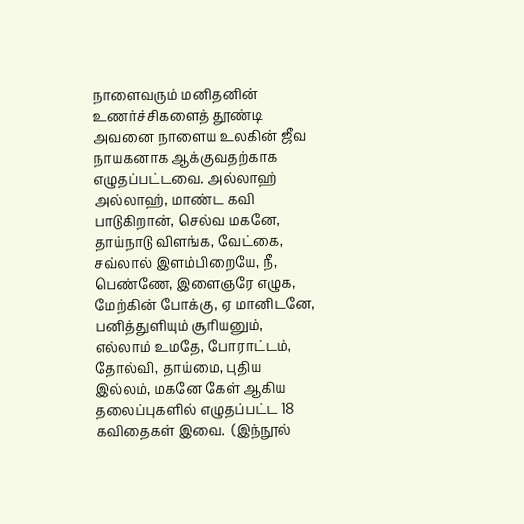நாளைவரும் மனிதனின் உணர்ச்சிகளைத் தூண்டி அவனை நாளைய உலகின் ஜீவ நாயகனாக ஆக்குவதற்காக எழுதப்பட்டவை. அல்லாஹ்  அல்லாஹ், மாண்ட கவி பாடுகிறான், செல்வ மகனே, தாய்நாடு விளங்க, வேட்கை, சவ்லால் இளம்பிறையே, நீ, பெண்ணே, இளைஞரே எழுக, மேற்கின் போக்கு, ஏ மானிடனே, பனித்துளியும் சூரியனும், எல்லாம் உமதே, போராட்டம், தோல்வி, தாய்மை, புதிய இல்லம், மகனே கேள் ஆகிய தலைப்புகளில் எழுதப்பட்ட 18 கவிதைகள் இவை.  (இந்நூல்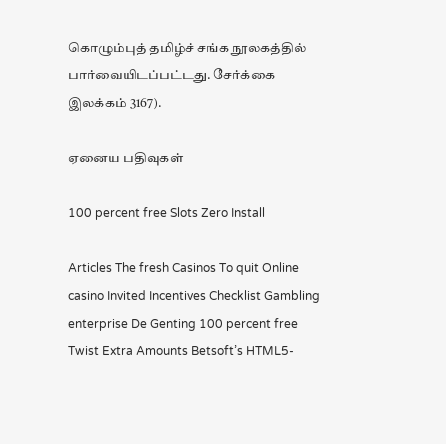கொழும்புத் தமிழ்ச் சங்க நூலகத்தில் பார்வையிடப்பட்டது. சேர்க்கை இலக்கம் 3167).

ஏனைய பதிவுகள்

100 percent free Slots Zero Install

Articles The fresh Casinos To quit Online casino Invited Incentives Checklist Gambling enterprise De Genting 100 percent free Twist Extra Amounts Betsoft’s HTML5-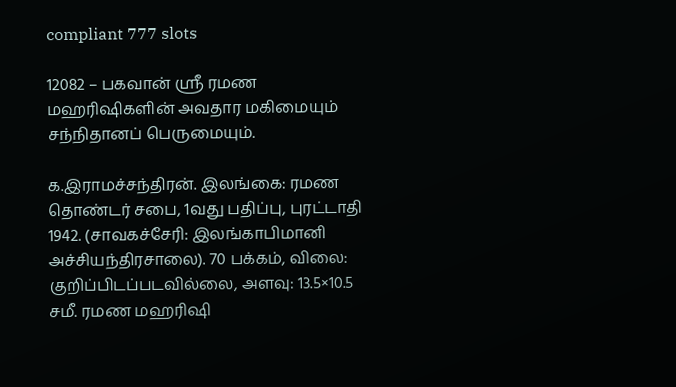compliant 777 slots

12082 – பகவான் ஸ்ரீ ரமண மஹரிஷிகளின் அவதார மகிமையும் சந்நிதானப் பெருமையும்.

க.இராமச்சந்திரன். இலங்கை: ரமண தொண்டர் சபை, 1வது பதிப்பு, புரட்டாதி 1942. (சாவகச்சேரி: இலங்காபிமானி அச்சியந்திரசாலை). 70 பக்கம், விலை: குறிப்பிடப்படவில்லை, அளவு: 13.5×10.5 சமீ. ரமண மஹரிஷி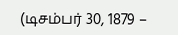(டிசம்பர் 30, 1879 –